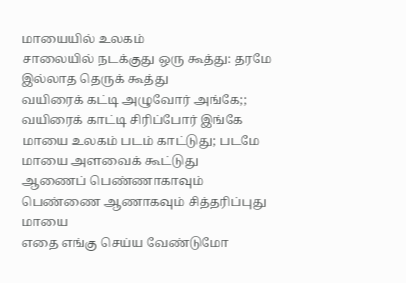மாயையில் உலகம்
சாலையில் நடக்குது ஒரு கூத்து: தரமே இல்லாத தெருக் கூத்து
வயிரைக் கட்டி அழுவோர் அங்கே;; வயிரைக் காட்டி சிரிப்போர் இங்கே
மாயை உலகம் படம் காட்டுது; படமே மாயை அளவைக் கூட்டுது
ஆணைப் பெண்ணாகாவும் பெண்ணை ஆணாகவும் சித்தரிப்புது மாயை
எதை எங்கு செய்ய வேண்டுமோ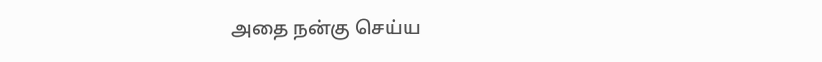அதை நன்கு செய்ய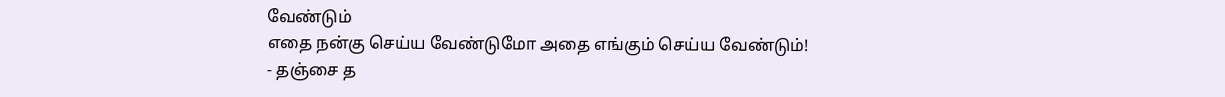வேண்டும்
எதை நன்கு செய்ய வேண்டுமோ அதை எங்கும் செய்ய வேண்டும்!
- தஞ்சை த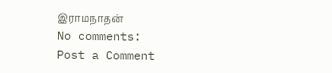இராமநாதன்
No comments:
Post a Comment